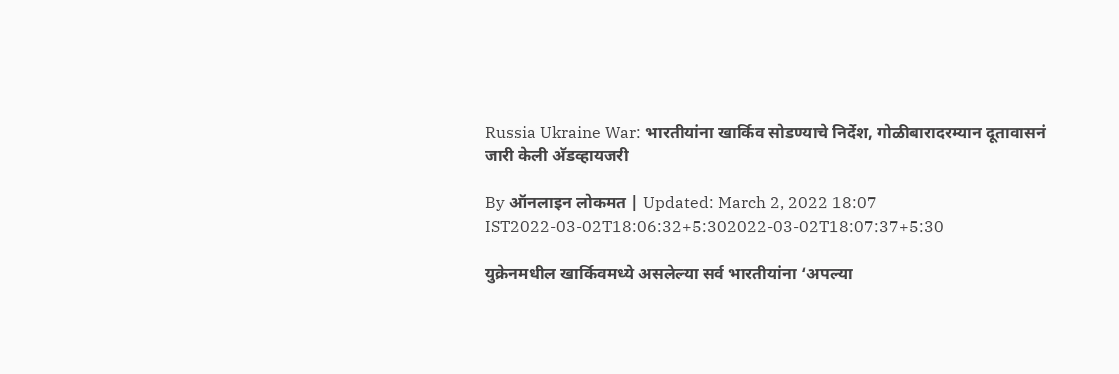Russia Ukraine War: भारतीयांना खार्किव सोडण्याचे निर्देश, गोळीबारादरम्यान दूतावासनं जारी केली अ‍ॅडव्हायजरी

By ऑनलाइन लोकमत | Updated: March 2, 2022 18:07 IST2022-03-02T18:06:32+5:302022-03-02T18:07:37+5:30

युक्रेनमधील खार्किवमध्ये असलेल्या सर्व भारतीयांना ‘अपल्या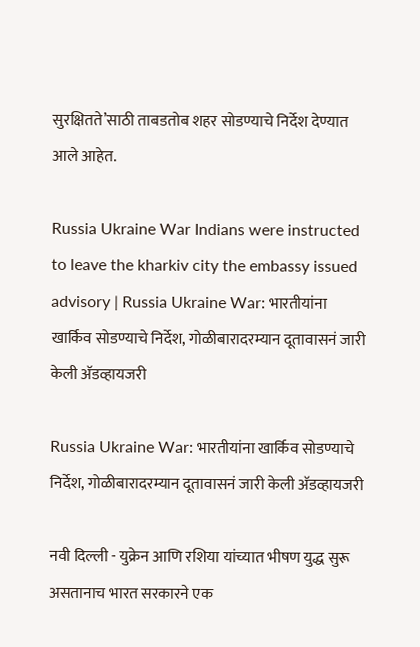सुरक्षितते’साठी ताबडतोब शहर सोडण्याचे निर्देश देण्यात आले आहेत.

Russia Ukraine War Indians were instructed to leave the kharkiv city the embassy issued advisory | Russia Ukraine War: भारतीयांना खार्किव सोडण्याचे निर्देश, गोळीबारादरम्यान दूतावासनं जारी केली अ‍ॅडव्हायजरी

Russia Ukraine War: भारतीयांना खार्किव सोडण्याचे निर्देश, गोळीबारादरम्यान दूतावासनं जारी केली अ‍ॅडव्हायजरी

नवी दिल्ली - युक्रेन आणि रशिया यांच्यात भीषण युद्ध सुरू असतानाच भारत सरकारने एक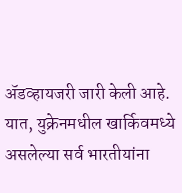अ‍ॅडव्हायजरी जारी केली आहे. यात, युक्रेनमधील खार्किवमध्ये असलेल्या सर्व भारतीयांना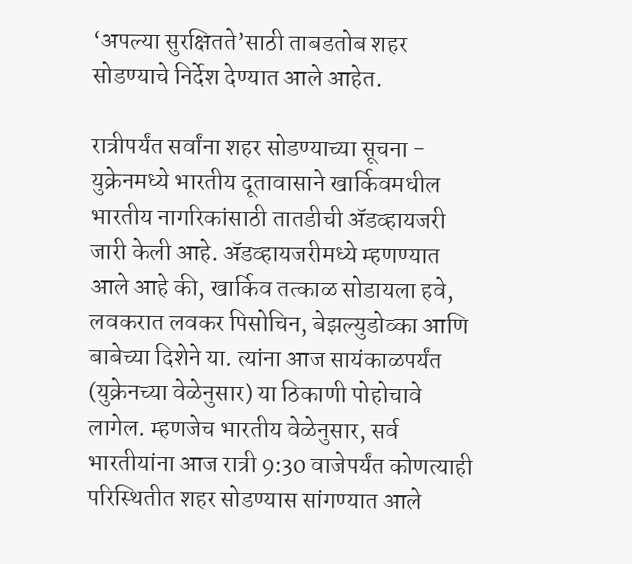‘अपल्या सुरक्षितते’साठी ताबडतोब शहर सोडण्याचे निर्देश देण्यात आले आहेत.

रात्रीपर्यंत सर्वांना शहर सोडण्याच्या सूचना -
युक्रेनमध्ये भारतीय दूतावासाने खार्किवमधील भारतीय नागरिकांसाठी तातडीची अ‍ॅडव्हायजरी जारी केली आहे. अ‍ॅडव्हायजरीमध्ये म्हणण्यात आले आहे की, खार्किव तत्काळ सोडायला हवे, लवकरात लवकर पिसोचिन, बेझल्युडोव्का आणि बाबेच्या दिशेने या. त्यांना आज सायंकाळपर्यंत (युक्रेनच्या वेळेनुसार) या ठिकाणी पोहोचावे लागेल. म्हणजेच भारतीय वेळेनुसार, सर्व भारतीयांना आज रात्री 9:30 वाजेपर्यंत कोणत्याही परिस्थितीत शहर सोडण्यास सांगण्यात आले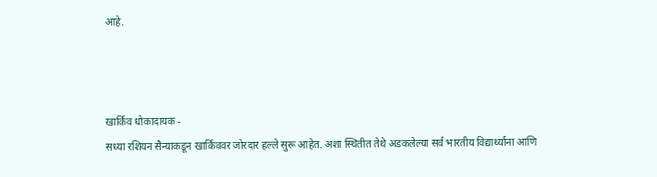आहे.



खार्किव धोकादायक -
सध्या रशियन सैन्याकडून खार्किववर जोरदार हल्ले सुरू आहेत. अशा स्थितीत तेथे अडकलेल्या सर्व भारतीय विद्यार्थ्यांना आणि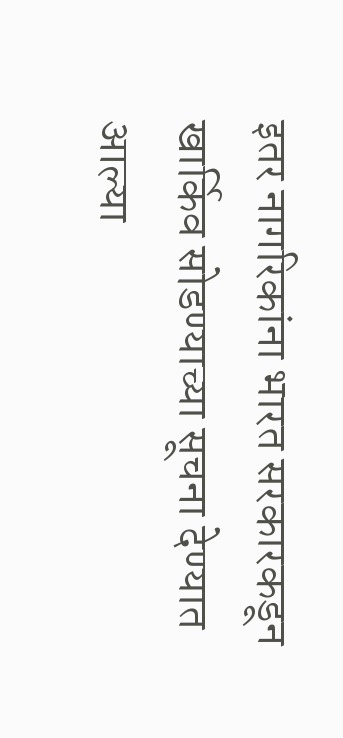इतर नागरिकांना भारत सरकारकडून खार्किव सोडण्याच्या सूचना देण्यात आल्या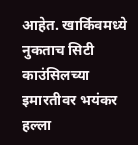आहेत. खार्किवमध्ये नुकताच सिटी काउंसिलच्या इमारतीवर भयंकर हल्ला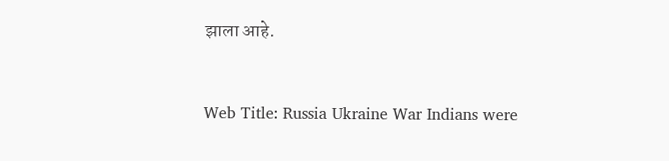झाला आहे.


Web Title: Russia Ukraine War Indians were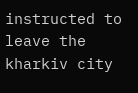instructed to leave the kharkiv city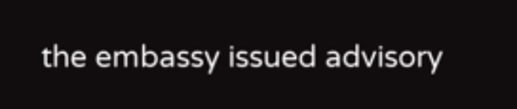the embassy issued advisory